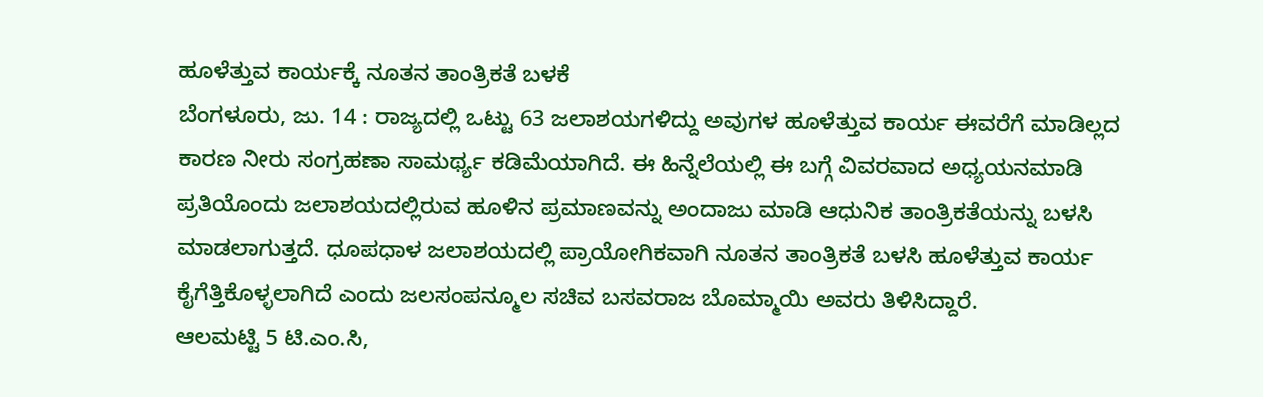ಹೂಳೆತ್ತುವ ಕಾರ್ಯಕ್ಕೆ ನೂತನ ತಾಂತ್ರಿಕತೆ ಬಳಕೆ
ಬೆಂಗಳೂರು, ಜು. 14 : ರಾಜ್ಯದಲ್ಲಿ ಒಟ್ಟು 63 ಜಲಾಶಯಗಳಿದ್ದು ಅವುಗಳ ಹೂಳೆತ್ತುವ ಕಾರ್ಯ ಈವರೆಗೆ ಮಾಡಿಲ್ಲದ ಕಾರಣ ನೀರು ಸಂಗ್ರಹಣಾ ಸಾಮರ್ಥ್ಯ ಕಡಿಮೆಯಾಗಿದೆ. ಈ ಹಿನ್ನೆಲೆಯಲ್ಲಿ ಈ ಬಗ್ಗೆ ವಿವರವಾದ ಅಧ್ಯಯನಮಾಡಿ ಪ್ರತಿಯೊಂದು ಜಲಾಶಯದಲ್ಲಿರುವ ಹೂಳಿನ ಪ್ರಮಾಣವನ್ನು ಅಂದಾಜು ಮಾಡಿ ಆಧುನಿಕ ತಾಂತ್ರಿಕತೆಯನ್ನು ಬಳಸಿ ಮಾಡಲಾಗುತ್ತದೆ. ಧೂಪಧಾಳ ಜಲಾಶಯದಲ್ಲಿ ಪ್ರಾಯೋಗಿಕವಾಗಿ ನೂತನ ತಾಂತ್ರಿಕತೆ ಬಳಸಿ ಹೂಳೆತ್ತುವ ಕಾರ್ಯ ಕೈಗೆತ್ತಿಕೊಳ್ಳಲಾಗಿದೆ ಎಂದು ಜಲಸಂಪನ್ಮೂಲ ಸಚಿವ ಬಸವರಾಜ ಬೊಮ್ಮಾಯಿ ಅವರು ತಿಳಿಸಿದ್ದಾರೆ.
ಆಲಮಟ್ಟಿ 5 ಟಿ.ಎಂ.ಸಿ,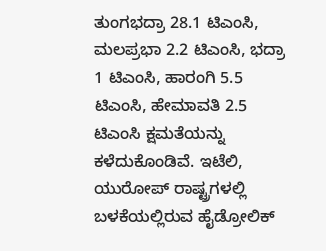ತುಂಗಭದ್ರಾ 28.1 ಟಿಎಂಸಿ, ಮಲಪ್ರಭಾ 2.2 ಟಿಎಂಸಿ, ಭದ್ರಾ 1 ಟಿಎಂಸಿ, ಹಾರಂಗಿ 5.5 ಟಿಎಂಸಿ, ಹೇಮಾವತಿ 2.5 ಟಿಎಂಸಿ ಕ್ಷಮತೆಯನ್ನು ಕಳೆದುಕೊಂಡಿವೆ. ಇಟೆಲಿ, ಯುರೋಪ್ ರಾಷ್ಟ್ರಗಳಲ್ಲಿ ಬಳಕೆಯಲ್ಲಿರುವ ಹೈಡ್ರೋಲಿಕ್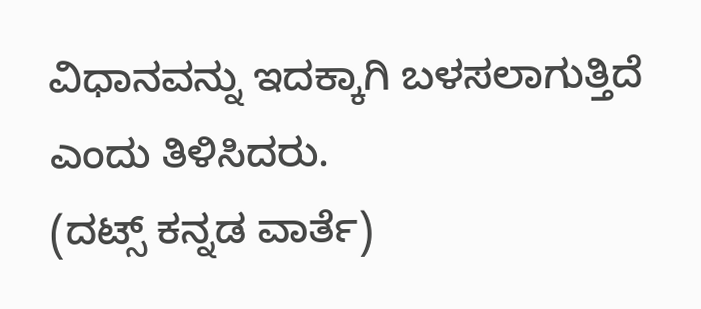ವಿಧಾನವನ್ನು ಇದಕ್ಕಾಗಿ ಬಳಸಲಾಗುತ್ತಿದೆ ಎಂದು ತಿಳಿಸಿದರು.
(ದಟ್ಸ್ ಕನ್ನಡ ವಾರ್ತೆ)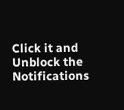Click it and Unblock the Notifications